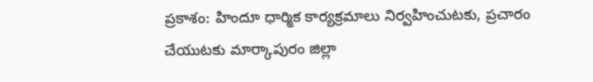ప్రకాశం: హిందూ ధార్మిక కార్యక్రమాలు నిర్వహించుటకు, ప్రచారం చేయుటకు మార్కాపురం జిల్లా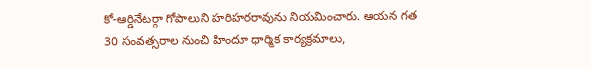కో-ఆర్డినేటర్గా గోపాలుని హరిహరరావును నియమించారు. ఆయన గత 30 సంవత్సరాల నుంచి హిందూ ధార్మిక కార్యక్రమాలు,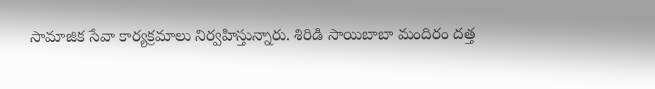సామాజిక సేవా కార్యక్రమాలు నిర్వహిస్తున్నారు. శిరిడి సాయిబాబా మందిరం దత్త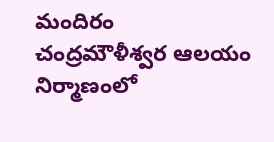మందిరం చంద్రమౌళీశ్వర ఆలయం నిర్మాణంలో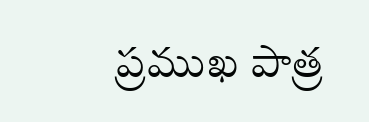ప్రముఖ పాత్ర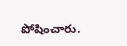పోషించారు.